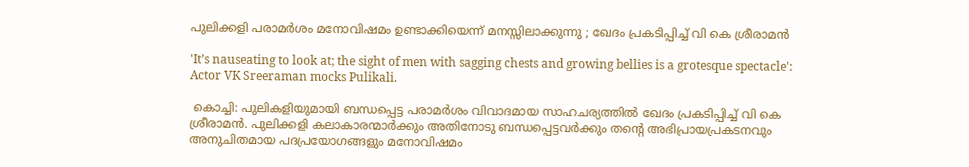പുലിക്കളി പരാമർശം മനോവിഷമം ഉണ്ടാക്കിയെന്ന് മനസ്സിലാക്കുന്നു ; ഖേദം പ്രകടിപ്പിച്ച് വി കെ ശ്രീരാമൻ

'It’s nauseating to look at; the sight of men with sagging chests and growing bellies is a grotesque spectacle': Actor VK Sreeraman mocks Pulikali.

 കൊച്ചി: പുലികളിയുമായി ബന്ധപ്പെട്ട പരാമർശം വിവാദമായ സാഹചര്യത്തിൽ ഖേദം പ്രകടിപ്പിച്ച് വി കെ ശ്രീരാമൻ. പുലിക്കളി കലാകാരന്മാർക്കും അതിനോടു ബന്ധപ്പെട്ടവർക്കും തൻ്റെ അഭിപ്രായപ്രകടനവും അനുചിതമായ പദപ്രയോഗങ്ങളും മനോവിഷമം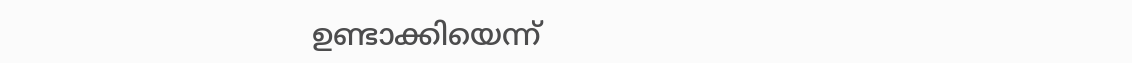ഉണ്ടാക്കിയെന്ന്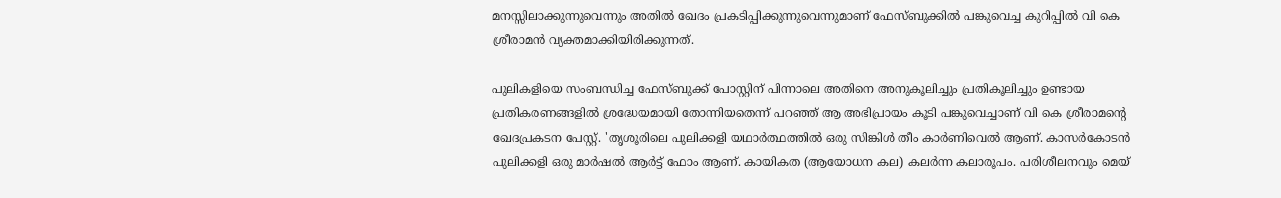മനസ്സിലാക്കുന്നുവെന്നും അതിൽ ഖേദം പ്രകടിപ്പിക്കുന്നുവെന്നുമാണ് ഫേസ്ബുക്കിൽ പങ്കുവെച്ച കുറിപ്പിൽ വി കെ ശ്രീരാമൻ വ്യക്തമാക്കിയിരിക്കുന്നത്.

പുലികളിയെ സംബന്ധിച്ച ഫേസ്ബുക്ക് പോസ്റ്റിന് പിന്നാലെ അതിനെ അനുകൂലിച്ചും പ്രതികൂലിച്ചും ഉണ്ടായ പ്രതികരണങ്ങളിൽ ശ്രദ്ധേയമായി തോന്നിയതെന്ന് പറഞ്ഞ് ആ അഭിപ്രായം കൂടി പങ്കുവെച്ചാണ് വി കെ ശ്രീരാമൻ്റെ ഖേദപ്രകടന പേസ്റ്റ്. 'തൃശൂരിലെ പുലിക്കളി യഥാർത്ഥത്തിൽ ഒരു സിങ്കിൾ തീം കാർണിവെൽ ആണ്. കാസർകോടൻ പുലിക്കളി ഒരു മാർഷൽ ആർട്ട് ഫോം ആണ്. കായികത (ആയോധന കല) കലർന്ന കലാരൂപം. പരിശീലനവും മെയ്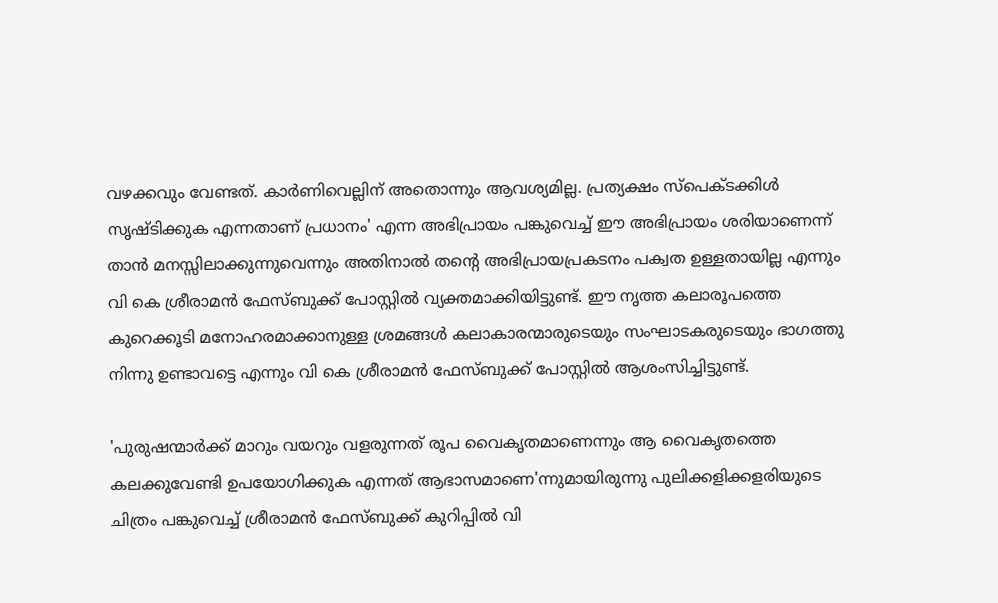വഴക്കവും വേണ്ടത്. കാർണിവെല്ലിന് അതൊന്നും ആവശ്യമില്ല. പ്രത്യക്ഷം സ്പെക്ടക്കിൾ സൃഷ്‌ടിക്കുക എന്നതാണ് പ്രധാനം' എന്ന അഭിപ്രായം പങ്കുവെച്ച് ഈ അഭിപ്രായം ശരിയാണെന്ന് താൻ മനസ്സിലാക്കുന്നുവെന്നും അതിനാൽ തൻ്റെ അഭിപ്രായപ്രകടനം പക്വത ഉള്ളതായില്ല എന്നും വി കെ ശ്രീരാമൻ ഫേസ്ബുക്ക് പോസ്റ്റിൽ വ്യക്തമാക്കിയിട്ടുണ്ട്. ഈ നൃത്ത കലാരൂപത്തെ കുറെക്കൂടി മനോഹരമാക്കാനുള്ള ശ്രമങ്ങൾ കലാകാരന്മാരുടെയും സംഘാടകരുടെയും ഭാഗത്തു നിന്നു ഉണ്ടാവട്ടെ എന്നും വി കെ ശ്രീരാമൻ ഫേസ്ബുക്ക് പോസ്റ്റിൽ ആശംസിച്ചിട്ടുണ്ട്.

'പുരുഷന്മാര്‍ക്ക് മാറും വയറും വളരുന്നത് രൂപ വൈകൃതമാണെന്നും ആ വൈകൃതത്തെ കലക്കുവേണ്ടി ഉപയോഗിക്കുക എന്നത് ആഭാസമാണെ'ന്നുമായിരുന്നു പുലിക്കളിക്കളരിയുടെ ചിത്രം പങ്കുവെച്ച് ശ്രീരാമന്‍ ഫേസ്ബുക്ക് കുറിപ്പിൽ വി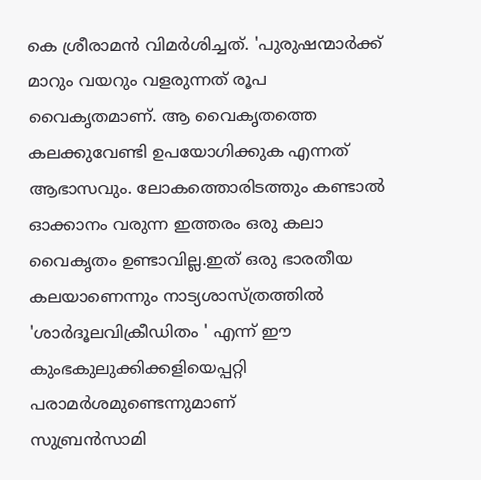കെ ശ്രീരാമൻ വിമര്‍ശിച്ചത്. 'പുരുഷന്മാര്‍ക്ക് മാറും വയറും വളരുന്നത് രൂപ വൈകൃതമാണ്. ആ വൈകൃതത്തെ കലക്കുവേണ്ടി ഉപയോഗിക്കുക എന്നത് ആഭാസവും. ലോകത്തൊരിടത്തും കണ്ടാല്‍ ഓക്കാനം വരുന്ന ഇത്തരം ഒരു കലാ വൈകൃതം ഉണ്ടാവില്ല.ഇത് ഒരു ഭാരതീയ കലയാണെന്നും നാട്യശാസ്ത്രത്തില്‍ 'ശാര്‍ദൂലവിക്രീഡിതം ' എന്ന് ഈ കുംഭകുലുക്കിക്കളിയെപ്പറ്റി പരാമര്‍ശമുണ്ടെന്നുമാണ്
സുബ്രന്‍സാമി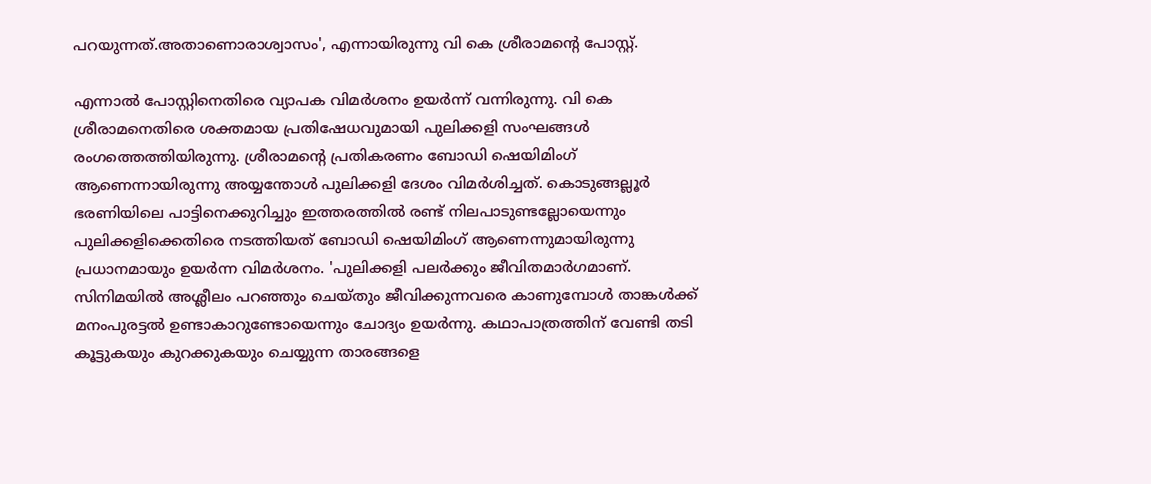പറയുന്നത്.അതാണൊരാശ്വാസം', എന്നായിരുന്നു വി കെ ശ്രീരാമന്റെ പോസ്റ്റ്.

എന്നാൽ പോസ്റ്റിനെതിരെ വ്യാപക വിമർശനം ഉയർന്ന് വന്നിരുന്നു. വി കെ ശ്രീരാമനെതിരെ ശക്തമായ പ്രതിഷേധവുമായി പുലിക്കളി സംഘങ്ങള്‍ രംഗത്തെത്തിയിരുന്നു. ശ്രീരാമന്റെ പ്രതികരണം ബോഡി ഷെയിമിംഗ് ആണെന്നായിരുന്നു അയ്യന്തോള്‍ പുലിക്കളി ദേശം വിമർശിച്ചത്. കൊടുങ്ങല്ലൂര്‍ ഭരണിയിലെ പാട്ടിനെക്കുറിച്ചും ഇത്തരത്തില്‍ രണ്ട് നിലപാടുണ്ടല്ലോയെന്നും പുലിക്കളിക്കെതിരെ നടത്തിയത് ബോഡി ഷെയിമിംഗ് ആണെന്നുമായിരുന്നു പ്രധാനമായും ഉയർന്ന വിമർശനം. 'പുലിക്കളി പലര്‍ക്കും ജീവിതമാര്‍ഗമാണ്. സിനിമയില്‍ അശ്ലീലം പറഞ്ഞും ചെയ്തും ജീവിക്കുന്നവരെ കാണുമ്പോള്‍ താങ്കള്‍ക്ക് മനംപുരട്ടല്‍ ഉണ്ടാകാറുണ്ടോയെന്നും ചോദ്യം ഉയർന്നു. കഥാപാത്രത്തിന് വേണ്ടി തടി കൂട്ടുകയും കുറക്കുകയും ചെയ്യുന്ന താരങ്ങളെ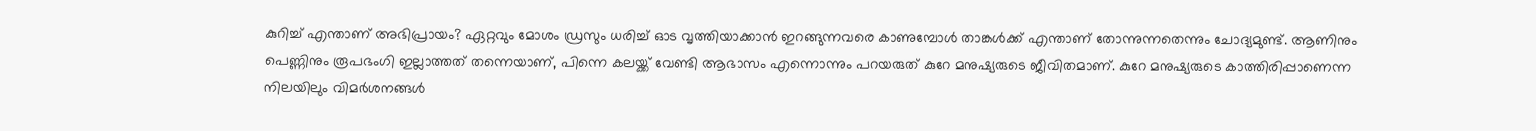കുറിച്ച് എന്താണ് അഭിപ്രായം? ഏറ്റവും മോശം ഡ്രസും ധരിച്ച് ഓട വൃത്തിയാക്കാന്‍ ഇറങ്ങുന്നവരെ കാണുമ്പോള്‍ താങ്കള്‍ക്ക് എന്താണ് തോന്നുന്നതെന്നും ചോദ്യമുണ്ട്. ആണിനും പെണ്ണിനും രൂപഭംഗി ഇല്ലാത്തത് തന്നെയാണ്, പിന്നെ കലയ്ക്ക് വേണ്ടി ആഭാസം എന്നൊന്നും പറയരുത് കുറേ മനുഷ്യരുടെ ജീവിതമാണ്. കുറേ മനുഷ്യരുടെ കാത്തിരിപ്പാണെന്ന നിലയിലും വിമർശനങ്ങൾ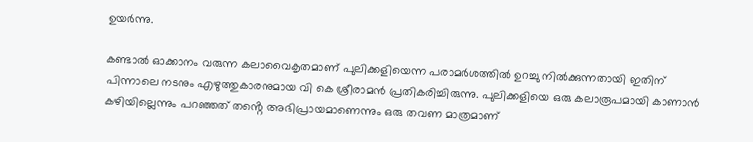ഉയർന്നു.

കണ്ടാല്‍ ഓക്കാനം വരുന്ന കലാവൈകൃതമാണ് പുലിക്കളിയെന്ന പരാമര്‍ശത്തില്‍ ഉറച്ചു നില്‍ക്കുന്നതായി ഇതിന് പിന്നാലെ നടനും എഴുത്തുകാരനുമായ വി കെ ശ്രീരാമന്‍ പ്രതികരിച്ചിരുന്നു. പുലിക്കളിയെ ഒരു കലാരൂപമായി കാണാന്‍ കഴിയില്ലെന്നും പറഞ്ഞത് തൻ്റെ അഭിപ്രായമാണെന്നും ഒരു തവണ മാത്രമാണ്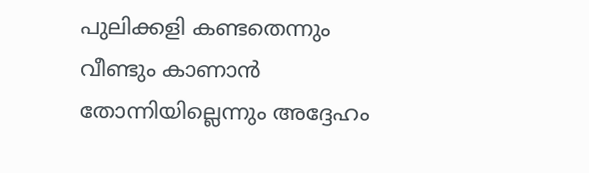പുലിക്കളി കണ്ടതെന്നും വീണ്ടും കാണാന്‍ തോന്നിയില്ലെന്നും അദ്ദേഹം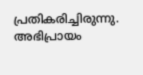പ്രതികരിച്ചിരുന്നു. അഭിപ്രായം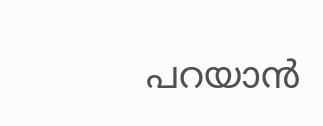പറയാന്‍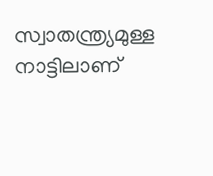സ്വാതന്ത്ര്യമുള്ള നാട്ടിലാണ്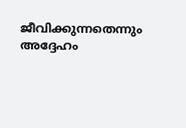ജീവിക്കുന്നതെന്നും അദ്ദേഹം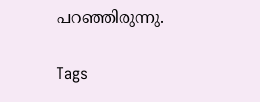പറഞ്ഞിരുന്നു.

Tags